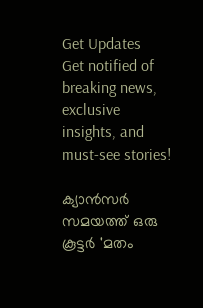Get Updates
Get notified of breaking news, exclusive insights, and must-see stories!

ക്യാന്‍സര്‍ സമയത്ത് ഒരു കൂട്ടര്‍ 'മതം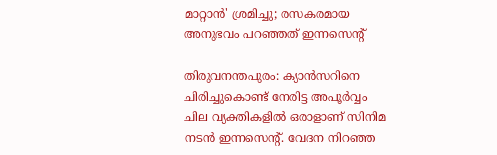മാറ്റാന്‍' ശ്രമിച്ചു; രസകരമായ അനുഭവം പറഞ്ഞത് ഇന്നസെന്‍റ്

തിരുവനന്തപുരം: ക്യാന്‍സറിനെ ചിരിച്ചുകൊണ്ട് നേരിട്ട അപൂര്‍വ്വം ചില വ്യക്തികളില്‍ ഒരാളാണ് സിനിമ നടന്‍ ഇന്നസെന്റ്. വേദന നിറഞ്ഞ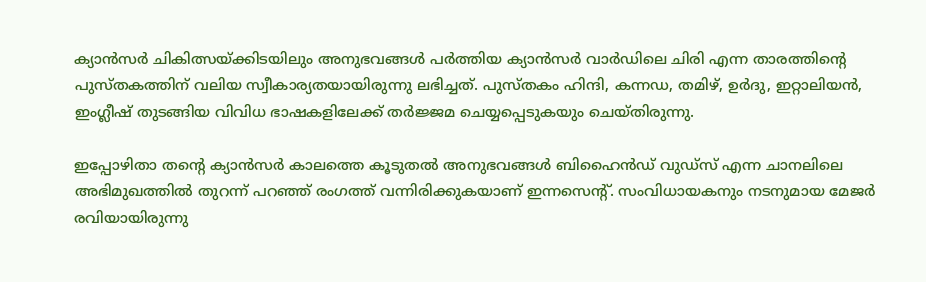ക്യാന്‍സര്‍ ചികിത്സയ്ക്കിടയിലും അനുഭവങ്ങള്‍ പര്‍ത്തിയ ക്യാന്‍സര്‍ വാര്‍ഡിലെ ചിരി എന്ന താരത്തിന്റെ പുസ്തകത്തിന് വലിയ സ്വീകാര്യതയായിരുന്നു ലഭിച്ചത്. പുസ്തകം ഹിന്ദി, കന്നഡ, തമിഴ്, ഉര്‍ദു, ഇറ്റാലിയന്‍, ഇംഗ്ലീഷ് തുടങ്ങിയ വിവിധ ഭാഷകളിലേക്ക് തര്‍ജ്ജമ ചെയ്യപ്പെടുകയും ചെയ്തിരുന്നു.

ഇപ്പോഴിതാ തന്‍റെ ക്യാന്‍സര്‍ കാലത്തെ കൂടുതല്‍ അനുഭവങ്ങള്‍ ബിഹൈന്‍ഡ് വുഡ്സ് എന്ന ചാനലിലെ അഭിമുഖത്തില്‍ തുറന്ന് പറഞ്ഞ് രംഗത്ത് വന്നിരിക്കുകയാണ് ഇന്നസെന്റ്. സംവിധായകനും നടനുമായ മേജര്‍ രവിയായിരുന്നു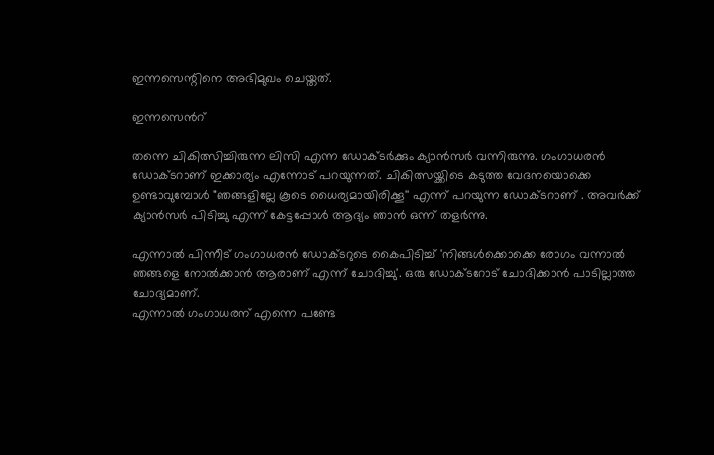ഇന്നസെന്റിനെ അഭിമുഖം ചെയ്തത്.

ഇന്നസെന്‍റ്

തന്നെ ചികിത്സിച്ചിരുന്ന ലിസി എന്ന ഡോക്ടര്‍ക്കും ക്യാന്‍സര്‍ വന്നിരുന്നു. ഗംഗാധരന്‍ ഡോക്ടറാണ് ഇക്കാര്യം എന്നോട് പറയുന്നത്. ചികിത്സയ്ക്കിടെ കടുത്ത വേദനയൊക്കെ ഉണ്ടാവുമ്പോള്‍ "ഞങ്ങളില്ലേ കൂടെ ധൈര്യമായിരിക്കൂ'' എന്ന് പറയുന്ന ഡോക്ടറാണ് . അവര്‍ക്ക് ക്യാന്‍സര്‍ പിടിച്ചു എന്ന് കേട്ടപ്പോള്‍ ആദ്യം ഞാന്‍ ഒന്ന് തളര്‍ന്നു.

എന്നാല്‍ പിന്നീട് ഗംഗാധരന്‍ ഡോക്ടറുടെ കൈപിടിച്ച് 'നിങ്ങള്‍ക്കൊക്കെ രോഗം വന്നാല്‍ ഞങ്ങളെ നോല്‍ക്കാന്‍ ആരാണ് എന്ന് ചോദിച്ചു'. ഒരു ഡോക്ടറോട് ചോദിക്കാന്‍ പാടില്ലാത്ത ചോദ്യമാണ്.
എന്നാല്‍ ഗംഗാധരന് എന്നെ പണ്ടേ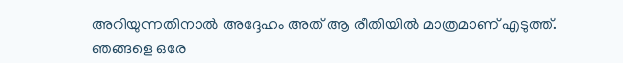അറിയുന്നതിനാല്‍ അദ്ദേഹം അത് ആ രീതിയില്‍ മാത്രമാണ് എടുത്ത്. ഞങ്ങളെ ഒരേ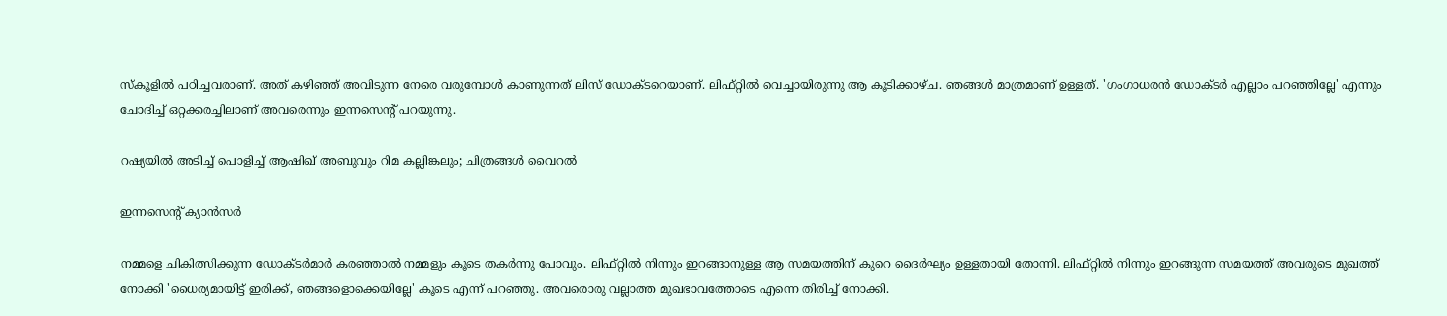സ്കൂളില്‍ പഠിച്ചവരാണ്. അത് കഴിഞ്ഞ് അവിടുന്ന നേരെ വരുമ്പോള്‍ കാണുന്നത് ലിസ് ഡോക്ടറെയാണ്. ലിഫ്റ്റില്‍ വെച്ചായിരുന്നു ആ കൂടിക്കാഴ്ച. ഞങ്ങള്‍ മാത്രമാണ് ഉള്ളത്. 'ഗംഗാധരന്‍ ഡോക്ടര്‍ എല്ലാം പറഞ്ഞില്ലേ' എന്നും ചോദിച്ച് ഒറ്റക്കരച്ചിലാണ് അവരെന്നും ഇന്നസെന്റ് പറയുന്നു.

റഷ്യയില്‍ അടിച്ച് പൊളിച്ച് ആഷിഖ് അബുവും റിമ കല്ലിങ്കലും; ചിത്രങ്ങള്‍ വൈറല്‍

ഇന്നസെന്‍റ് ക്യാന്‍സര്‍

നമ്മളെ ചികിത്സിക്കുന്ന ഡോക്ടര്‍മാര്‍ കരഞ്ഞാല്‍ നമ്മളും കൂടെ തകര്‍ന്നു പോവും. ലിഫ്റ്റില്‍ നിന്നും ഇറങ്ങാനുള്ള ആ സമയത്തിന് കുറെ ദൈര്‍ഘ്യം ഉള്ളതായി തോന്നി. ലിഫ്റ്റില്‍ നിന്നും ഇറങ്ങുന്ന സമയത്ത് അവരുടെ മുഖത്ത് നോക്കി 'ധൈര്യമായിട്ട് ഇരിക്ക്, ഞങ്ങളൊക്കെയില്ലേ' കൂടെ എന്ന് പറഞ്ഞു. അവരൊരു വല്ലാത്ത മുഖഭാവത്തോടെ എന്നെ തിരിച്ച് നോക്കി.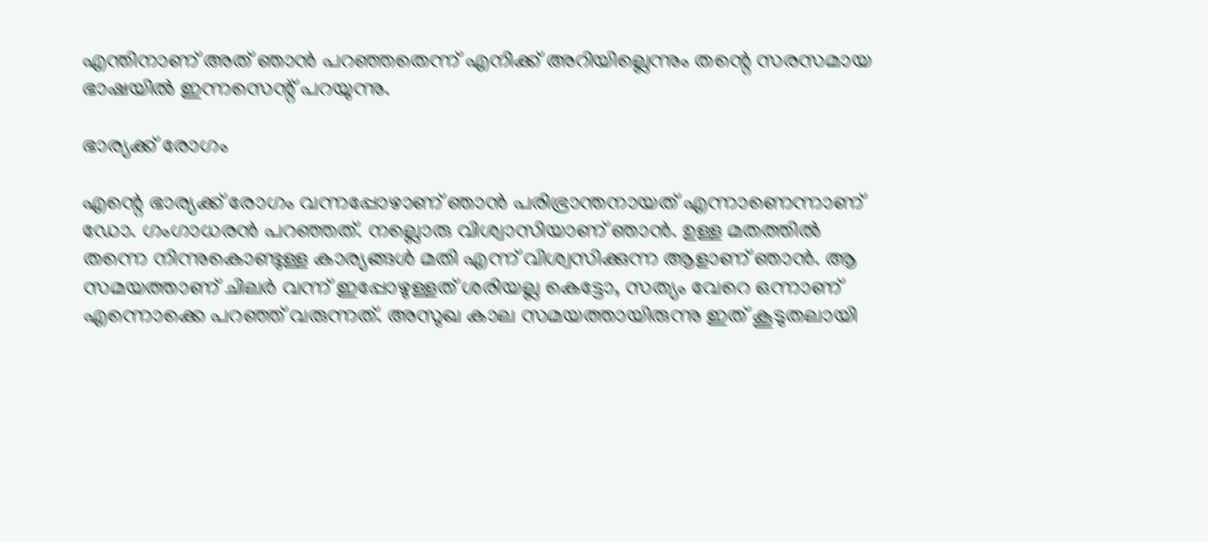എന്തിനാണ് അത് ഞാന്‍ പറഞ്ഞതെന്ന് എനിക്ക് അറിയില്ലെന്നും തന്റെ സരസമായ ഭാഷയില്‍ ഇന്നസെന്റ് പറയുന്നു.

ഭാര്യക്ക് രോഗം

എന്റെ ഭാര്യക്ക് രോഗം വന്നപ്പോഴാണ് ഞാന്‍ പരിഭ്രാന്തനായത് എന്നാണെന്നാണ് ഡോ. ഗംഗാധരന്‍ പറഞ്ഞത്. നല്ലൊരു വിശ്വാസിയാണ് ഞാന്‍. ഉള്ള മതത്തില്‍ തന്നെ നിന്നുകൊണ്ടുള്ള കാര്യങ്ങള്‍ മതി എന്ന് വിശ്വസിക്കുന്ന ആളാണ് ഞാന്‍. ആ സമയത്താണ് ചിലര്‍ വന്ന് ഇപ്പോഴുള്ളത് ശരിയല്ല കെട്ടോ, സത്യം വേറെ ഒന്നാണ് എന്നൊക്കെ പറഞ്ഞ് വരുന്നത്. അസുഖ കാല സമയത്തായിരുന്നു ഇത് കൂടുതലായി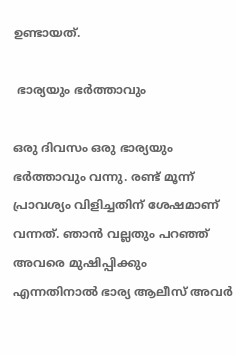ഉണ്ടായത്.

 ഭാര്യയും ഭര്‍ത്താവും

ഒരു ദിവസം ഒരു ഭാര്യയും ഭര്‍ത്താവും വന്നു. രണ്ട് മൂന്ന് പ്രാവശ്യം വിളിച്ചതിന് ശേഷമാണ് വന്നത്. ഞാന്‍ വല്ലതും പറഞ്ഞ് അവരെ മുഷിപ്പിക്കും എന്നതിനാല്‍ ഭാര്യ ആലീസ് അവര്‍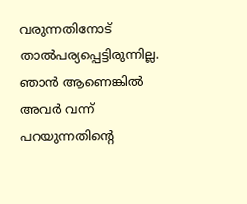വരുന്നതിനോട് താല്‍പര്യപ്പെട്ടിരുന്നില്ല. ഞാന്‍ ആണെങ്കില്‍ അവര്‍ വന്ന് പറയുന്നതിന്റെ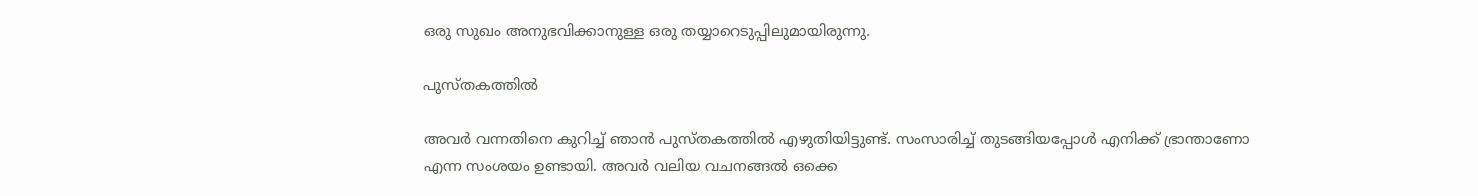ഒരു സുഖം അനുഭവിക്കാനുള്ള ഒരു തയ്യാറെടുപ്പിലുമായിരുന്നു.

പുസ്തകത്തില്‍

അവര്‍ വന്നതിനെ കുറിച്ച് ഞാന്‍ പുസ്തകത്തില്‍ എഴുതിയിട്ടുണ്ട്. സംസാരിച്ച് തുടങ്ങിയപ്പോള്‍ എനിക്ക് ഭ്രാന്താണോ എന്ന സംശയം ഉണ്ടായി. അവര്‍ വലിയ വചനങ്ങല്‍ ഒക്കെ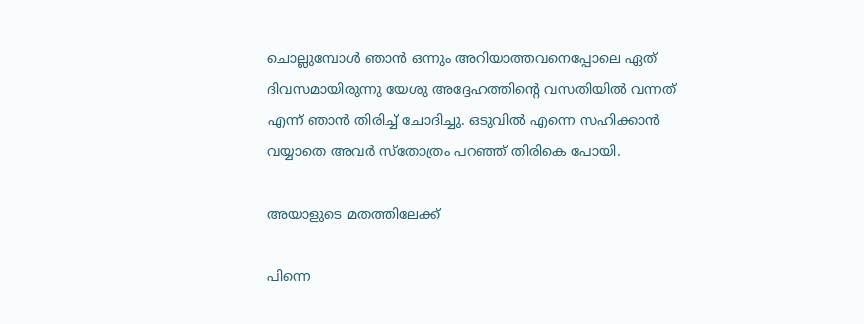ചൊല്ലുമ്പോള്‍ ഞാന്‍ ഒന്നും അറിയാത്തവനെപ്പോലെ ഏത് ദിവസമായിരുന്നു യേശു അദ്ദേഹത്തിന്റെ വസതിയില്‍ വന്നത് എന്ന് ഞാന്‍ തിരിച്ച് ചോദിച്ചു. ഒടുവില്‍ എന്നെ സഹിക്കാന്‍ വയ്യാതെ അവര്‍ സ്തോത്രം പറഞ്ഞ് തിരികെ പോയി.

അയാളുടെ മതത്തിലേക്ക്

പിന്നെ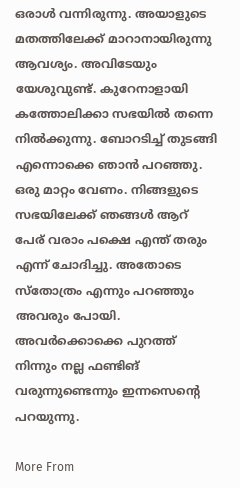ഒരാള്‍ വന്നിരുന്നു. അയാളുടെ മതത്തിലേക്ക് മാറാനായിരുന്നു ആവശ്യം. അവിടേയും യേശുവുണ്ട്. കുറേനാളായി കത്തോലിക്കാ സഭയില്‍ തന്നെ നില്‍ക്കുന്നു. ബോറ‍ടിച്ച് തുടങ്ങി എന്നൊക്കെ ഞാന്‍ പറഞ്ഞു. ഒരു മാറ്റം വേണം. നിങ്ങളുടെ സഭയിലേക്ക് ഞങ്ങള്‍ ആറ് പേര് വരാം പക്ഷെ എന്ത് തരും എന്ന് ചോദിച്ചു. അതോടെ സ്തോത്രം എന്നും പറഞ്ഞും അവരും പോയി. അവര്‍ക്കൊക്കെ പുറത്ത് നിന്നും നല്ല ഫണ്ടിങ് വരുന്നുണ്ടെന്നും ഇന്നസെന്റെ പറയുന്നു.

More From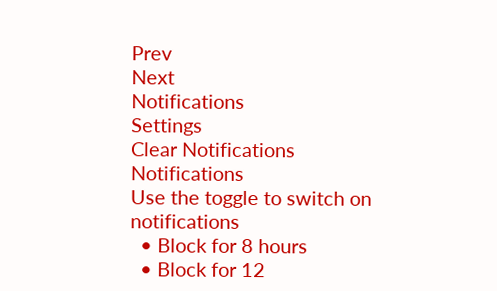Prev
Next
Notifications
Settings
Clear Notifications
Notifications
Use the toggle to switch on notifications
  • Block for 8 hours
  • Block for 12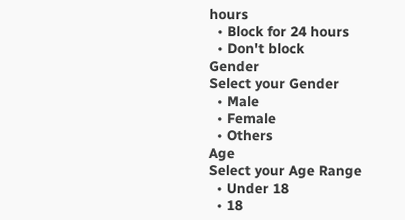hours
  • Block for 24 hours
  • Don't block
Gender
Select your Gender
  • Male
  • Female
  • Others
Age
Select your Age Range
  • Under 18
  • 18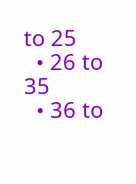to 25
  • 26 to 35
  • 36 to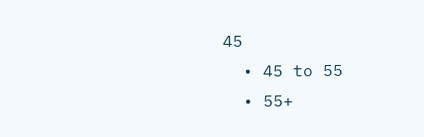45
  • 45 to 55
  • 55+